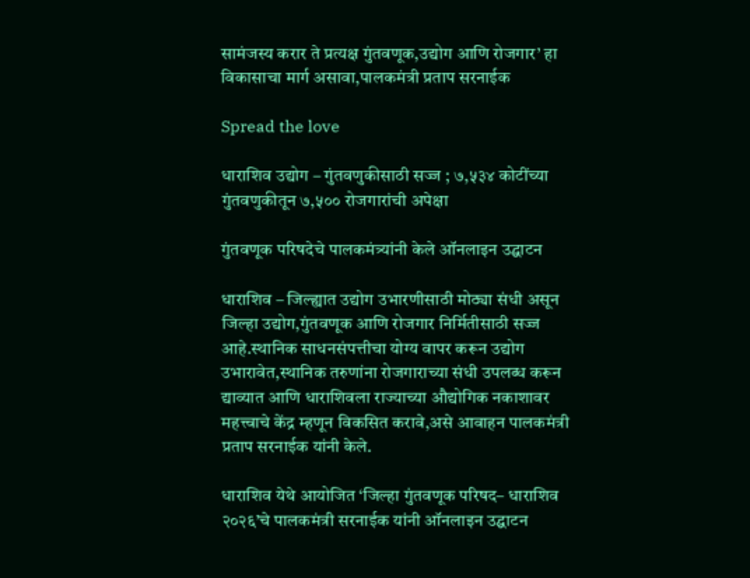सामंजस्य करार ते प्रत्यक्ष गुंतवणूक,उद्योग आणि रोजगार’ हा विकासाचा मार्ग असावा,पालकमंत्री प्रताप सरनाईक

Spread the love

धाराशिव उद्योग – गुंतवणुकीसाठी सज्ज ; ७,५३४ कोटींच्या गुंतवणुकीतून ७,५०० रोजगारांची अपेक्षा

गुंतवणूक परिषदेचे पालकमंत्र्यांनी केले ऑनलाइन उद्घाटन

धाराशिव – जिल्ह्यात उद्योग उभारणीसाठी मोठ्या संधी असून जिल्हा उद्योग,गुंतवणूक आणि रोजगार निर्मितीसाठी सज्ज आहे.स्थानिक साधनसंपत्तीचा योग्य वापर करून उद्योग उभारावेत,स्थानिक तरुणांना रोजगाराच्या संधी उपलब्ध करून द्याव्यात आणि धाराशिवला राज्याच्या औद्योगिक नकाशावर महत्त्वाचे केंद्र म्हणून विकसित करावे,असे आवाहन पालकमंत्री प्रताप सरनाईक यांनी केले.

धाराशिव येथे आयोजित ‘जिल्हा गुंतवणूक परिषद– धाराशिव २०२६’चे पालकमंत्री सरनाईक यांनी ऑनलाइन उद्घाटन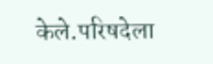केले.परिषदेला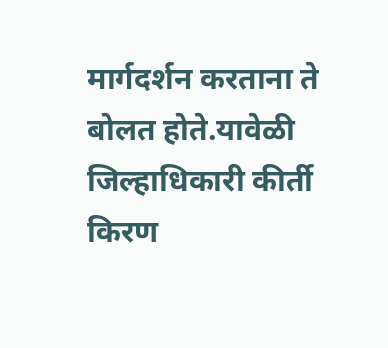मार्गदर्शन करताना ते बोलत होते.यावेळी जिल्हाधिकारी कीर्ती किरण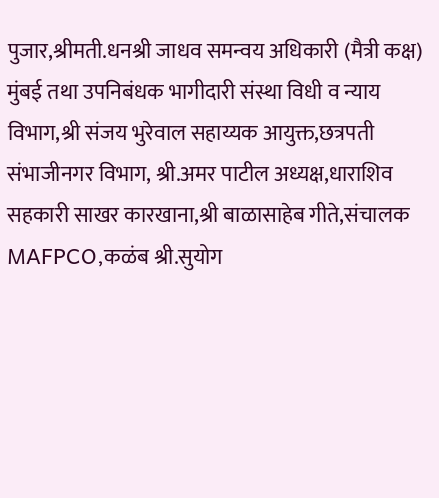पुजार,श्रीमती.धनश्री जाधव समन्वय अधिकारी (मैत्री कक्ष) मुंबई तथा उपनिबंधक भागीदारी संस्था विधी व न्याय विभाग,श्री संजय भुरेवाल सहाय्यक आयुक्त,छत्रपती संभाजीनगर विभाग, श्री.अमर पाटील अध्यक्ष,धाराशिव सहकारी साखर कारखाना,श्री बाळासाहेब गीते,संचालक MAFPCO,कळंब श्री.सुयोग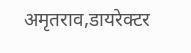अमृतराव,डायरेक्टर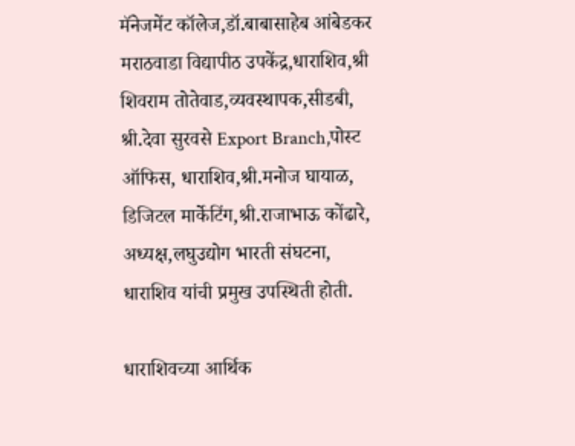मॅनेजमेंट कॉलेज,डॉ.बाबासाहेब आंबेडकर मराठवाडा विद्यापीठ उपकेंद्र,धाराशिव,श्री शिवराम तोतेवाड,व्यवस्थापक,सीडबी, श्री.देवा सुरवसे Export Branch,पोस्ट ऑफिस, धाराशिव,श्री.मनोज घायाळ, डिजिटल मार्केटिंग,श्री.राजाभाऊ कोंढारे, अध्यक्ष,लघुउद्योग भारती संघटना, धाराशिव यांची प्रमुख उपस्थिती होती.

धाराशिवच्या आर्थिक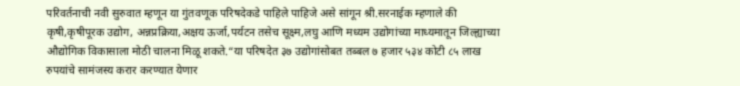परिवर्तनाची नवी सुरुवात म्हणून या गुंतवणूक परिषदेकडे पाहिले पाहिजे असे सांगून श्री.सरनाईक म्हणाले की कृषी,कृषीपूरक उद्योग, अन्नप्रक्रिया,अक्षय ऊर्जा,पर्यटन तसेच सूक्ष्म,लघु आणि मध्यम उद्योगांच्या माध्यमातून जिल्ह्याच्या औद्योगिक विकासाला मोठी चालना मिळू शकते.“या परिषदेत ३७ उद्योगांसोबत तब्बल ७ हजार ५३४ कोटी ८५ लाख रुपयांचे सामंजस्य करार करण्यात येणार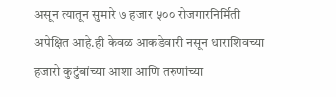असून त्यातून सुमारे ७ हजार ५०० रोजगारनिर्मिती अपेक्षित आहे.ही केवळ आकडेवारी नसून धाराशिवच्या हजारो कुटुंबांच्या आशा आणि तरुणांच्या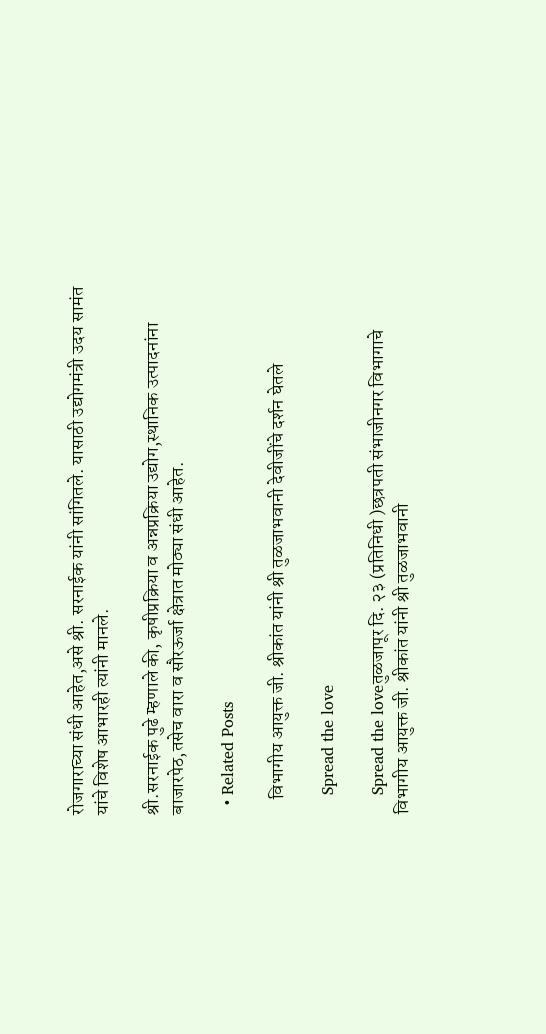रोजगाराच्या संधी आहेत,असे श्री. सरनाईक यांनी सांगितले. यासाठी उद्योगमंत्री उदय सामंत यांचे विशेष आभारही त्यांनी मानले.

श्री.सरनाईक पुढे म्हणाले की, कृषीप्रक्रिया व अन्नप्रक्रिया उद्योग,स्थानिक उत्पादनांना बाजारपेठ,तसेच वारा व सौरऊर्जा क्षेत्रात मोठ्या संधी आहेत.

  • Related Posts

    विभागीय आयुक्त जी. श्रीकांत यांनी श्री तुळजाभवानी देवीजींचे दर्शन घेतले

    Spread the love

    Spread the loveतुळजापूर दि. २३ (प्रतिनिधी )छत्रपती संभाजीनगर विभागाचे विभागीय आयुक्त जी. श्रीकांत यांनी श्री तुळजाभवानी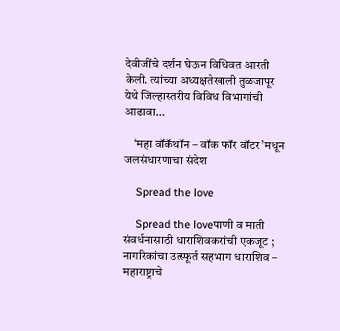देवीजींचे दर्शन घेऊन विधिवत आरती केली. त्यांच्या अध्यक्षतेखाली तुळजापूर येथे जिल्हास्तरीय विविध विभागांची आढावा…

    ‘महा वॉकॅथॉन – वॉक फॉर वॉटर’मधून जलसंधारणाचा संदेश

    Spread the love

    Spread the loveपाणी व माती संवर्धनासाठी धाराशिवकरांची एकजूट ; नागरिकांचा उत्स्फूर्त सहभाग धाराशिव – महाराष्ट्राचे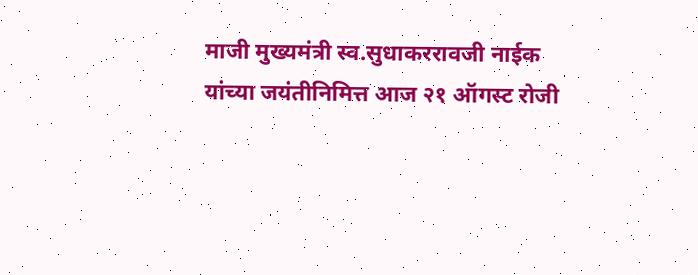माजी मुख्यमंत्री स्व.सुधाकररावजी नाईक यांच्या जयंतीनिमित्त आज २१ ऑगस्ट रोजी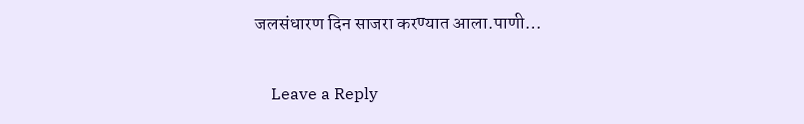जलसंधारण दिन साजरा करण्यात आला.पाणी…

    Leave a Reply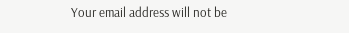Your email address will not be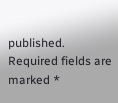published. Required fields are marked *